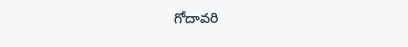గోదావరి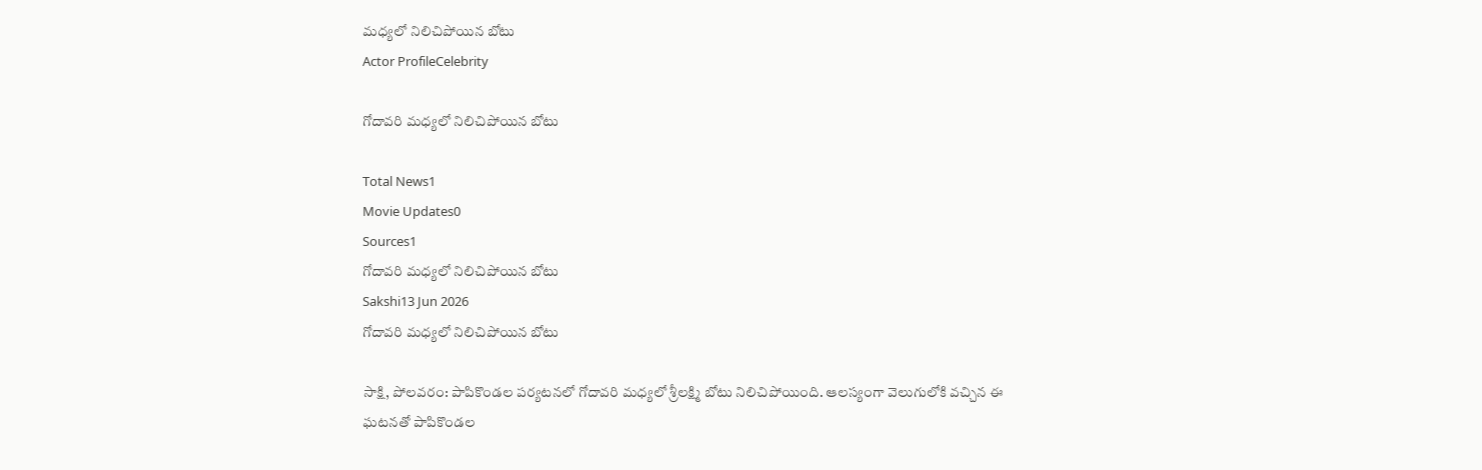మధ్యలో నిలిచిపోయిన బోటు
Actor ProfileCelebrity

గోదావరి మధ్యలో నిలిచిపోయిన బోటు

Total News1
Movie Updates0
Sources1
గోదావరి మధ్యలో నిలిచిపోయిన బోటు
Sakshi13 Jun 2026
గోదావరి మధ్యలో నిలిచిపోయిన బోటు

సాక్షి, పోలవరం: పాపికొండల పర్యటనలో గోదావరి మధ్యలో శ్రీలక్ష్మి బోటు నిలిచిపోయింది. ఆలస్యంగా వెలుగులోకి వచ్చిన ఈ ఘటనతో పాపికొండల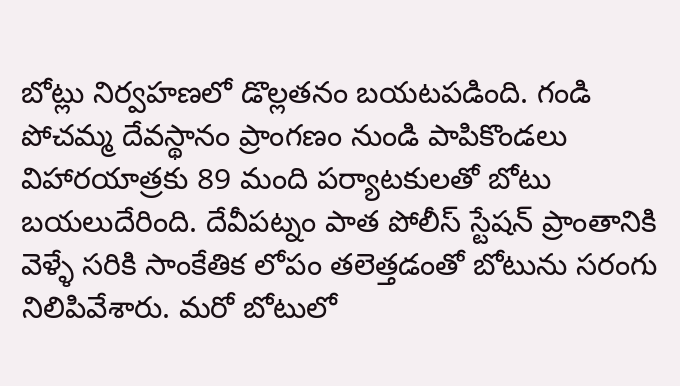బోట్లు నిర్వహణలో డొల్లతనం బయటపడింది. గండి పోచమ్మ దేవస్థానం ప్రాంగణం నుండి పాపికొండలు విహారయాత్రకు 89 మంది పర్యాటకులతో బోటు బయలుదేరింది. దేవీపట్నం పాత పోలీస్ స్టేషన్ ప్రాంతానికి వెళ్ళే సరికి సాంకేతిక లోపం తలెత్తడంతో బోటును సరంగు నిలిపివేశారు. మరో బోటులో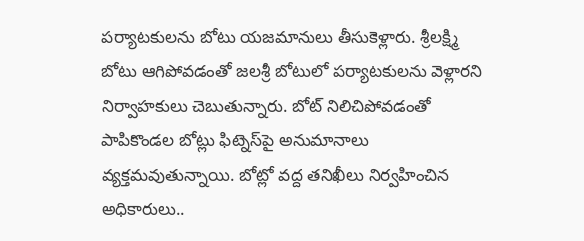పర్యాటకులను బోటు యజమానులు తీసుకెళ్లారు. శ్రీలక్ష్మి బోటు ఆగిపోవడంతో జలశ్రీ బోటులో పర్యాటకులను వెళ్లారని నిర్వాహకులు చెబుతున్నారు. బోట్ నిలిచిపోవడంతో పాపికొండల బోట్లు ఫిట్నెస్‌పై అనుమానాలు వ్యక్తమవుతున్నాయి. బోట్లో వద్ద తనిఖీలు నిర్వహించిన అధికారులు..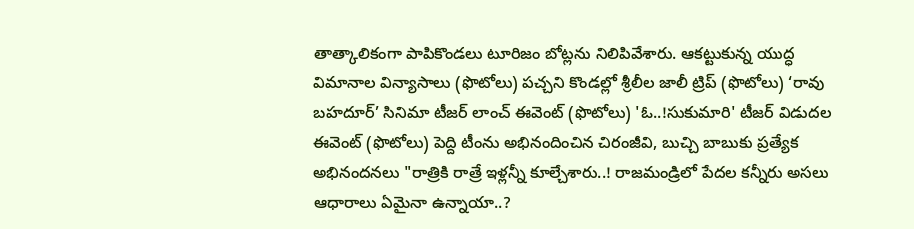తాత్కాలికంగా పాపికొండలు టూరిజం బోట్లను నిలిపివేశారు. ఆకట్టుకున్న యుద్ధ విమానాల విన్యాసాలు (ఫొటోలు) పచ్చని కొండల్లో శ్రీలీల జాలీ ట్రిప్ (ఫొటోలు) ‘రావు బహదూర్’ సినిమా టీజర్ లాంచ్‌ ఈవెంట్‌ (ఫొటోలు) 'ఓ..!సుకుమారి' టీజర్ విడుదల ఈవెంట్‌ (ఫొటోలు) పెద్ది టీంను అభినందించిన చిరంజీవి, బుచ్చి బాబుకు ప్రత్యేక అభినందనలు "రాత్రికి రాత్రే ఇళ్లన్నీ కూల్చేశారు..! రాజమండ్రిలో పేదల కన్నీరు అసలు ఆధారాలు ఏమైనా ఉన్నాయా..?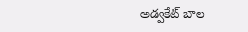అడ్వకేట్ బాల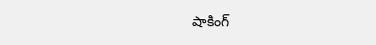షాకింగ్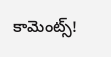కామెంట్స్!